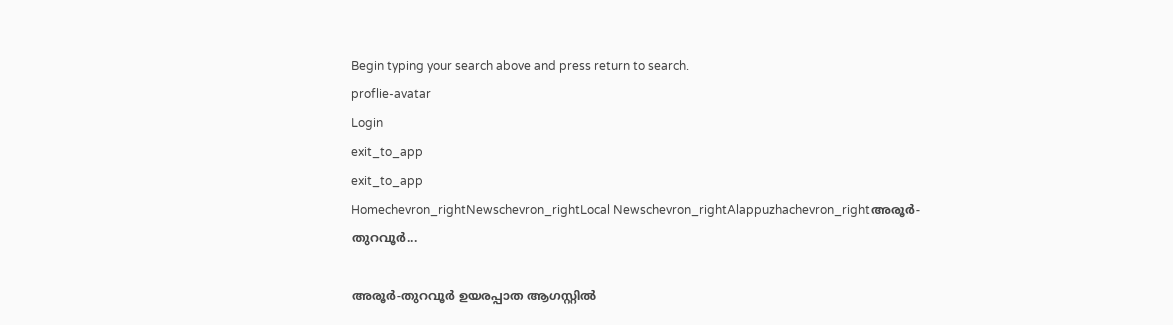Begin typing your search above and press return to search.
proflie-avatar
Login
exit_to_app
exit_to_app
Homechevron_rightNewschevron_rightLocal Newschevron_rightAlappuzhachevron_rightഅരൂർ-തുറവൂർ...

അരൂർ-തുറവൂർ ഉയരപ്പാത ആഗസ്റ്റിൽ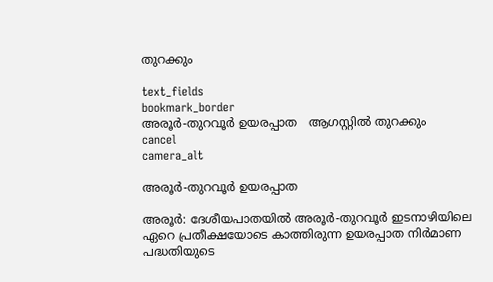തുറക്കും

text_fields
bookmark_border
അരൂർ-തുറവൂർ ഉയരപ്പാത   ആഗസ്റ്റിൽ തുറക്കും
cancel
camera_alt

അരൂർ-തുറവൂർ ഉയരപ്പാത

അരൂർ: ദേശീയപാതയിൽ അരൂർ-തുറവൂർ ഇടനാഴിയിലെ ഏറെ പ്രതീക്ഷയോടെ കാത്തിരുന്ന ഉയരപ്പാത നിർമാണ പദ്ധതിയുടെ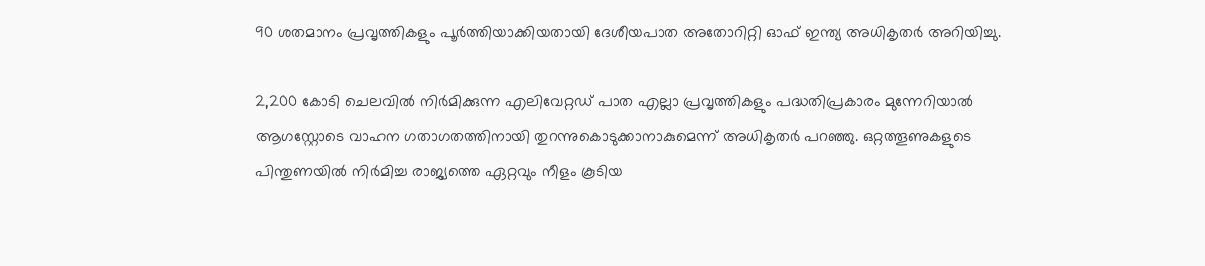90 ശതമാനം പ്രവൃത്തികളും പൂർത്തിയാക്കിയതായി ദേശീയപാത അതോറിറ്റി ഓഫ് ഇന്ത്യ അധികൃതർ അറിയിച്ചു.

2,200 കോടി ചെലവിൽ നിർമിക്കുന്ന എലിവേറ്റഡ് പാത എല്ലാ പ്രവൃത്തികളും പദ്ധതിപ്രകാരം മുന്നേറിയാൽ ആഗസ്റ്റോടെ വാഹന ഗതാഗതത്തിനായി തുറന്നുകൊടുക്കാനാകുമെന്ന് അധികൃതർ പറഞ്ഞു. ഒറ്റത്തൂണുകളുടെ പിന്തുണയിൽ നിർമിച്ച രാജ്യത്തെ ഏറ്റവും നീളം കൂടിയ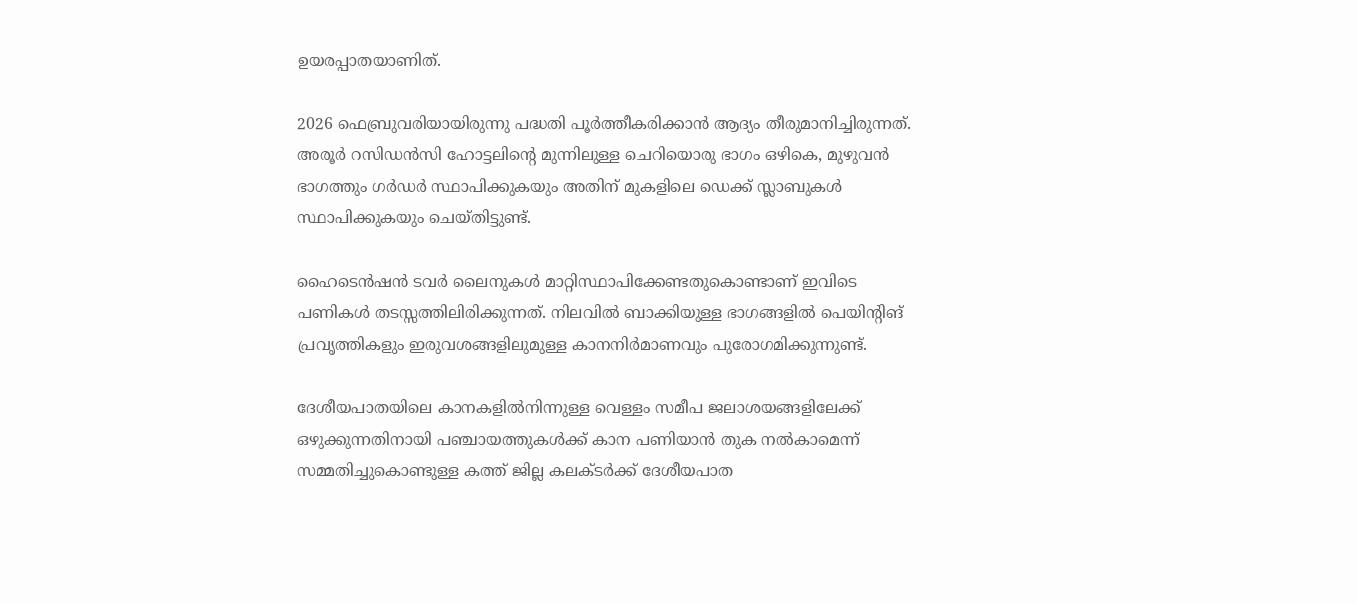ഉയരപ്പാതയാണിത്.

2026 ഫെബ്രുവരിയായിരുന്നു പദ്ധതി പൂർത്തീകരിക്കാൻ ആദ്യം തീരുമാനിച്ചിരുന്നത്. അരൂർ റസിഡൻസി ഹോട്ടലിന്‍റെ മുന്നിലുള്ള ചെറിയൊരു ഭാഗം ഒഴികെ, മുഴുവൻ ഭാഗത്തും ഗർഡർ സ്ഥാപിക്കുകയും അതിന് മുകളിലെ ഡെക്ക് സ്ലാബുകൾ സ്ഥാപിക്കുകയും ചെയ്തിട്ടുണ്ട്.

ഹൈടെൻഷൻ ടവർ ലൈനുകൾ മാറ്റിസ്ഥാപിക്കേണ്ടതുകൊണ്ടാണ് ഇവിടെ പണികൾ തടസ്സത്തിലിരിക്കുന്നത്. നിലവിൽ ബാക്കിയുള്ള ഭാഗങ്ങളിൽ പെയിന്‍റിങ് പ്രവൃത്തികളും ഇരുവശങ്ങളിലുമുള്ള കാനനിർമാണവും പുരോഗമിക്കുന്നുണ്ട്.

ദേശീയപാതയിലെ കാനകളിൽനിന്നുള്ള വെള്ളം സമീപ ജലാശയങ്ങളിലേക്ക് ഒഴുക്കുന്നതിനായി പഞ്ചായത്തുകൾക്ക് കാന പണിയാൻ തുക നൽകാമെന്ന് സമ്മതിച്ചുകൊണ്ടുള്ള കത്ത് ജില്ല കലക്ടർക്ക് ദേശീയപാത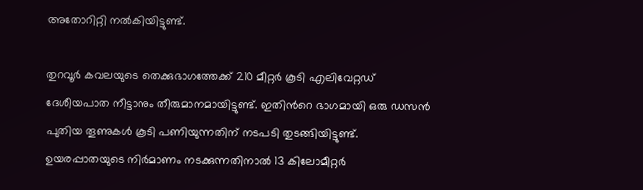അതോറിറ്റി നൽകിയിട്ടുണ്ട്.

തുറവൂർ കവലയുടെ തെക്കുഭാഗത്തേക്ക് 210 മീറ്റർ കൂടി എലിവേറ്റഡ് ദേശീയപാത നീട്ടാനും തീരുമാനമായിട്ടുണ്ട്. ഇതിന്‍റെ ഭാഗമായി ഒരു ഡസൻ പുതിയ തൂണുകൾ കൂടി പണിയുന്നതിന് നടപടി തുടങ്ങിയിട്ടുണ്ട്. ഉയരപ്പാതയുടെ നിർമാണം നടക്കുന്നതിനാൽ 13 കിലോമീറ്റർ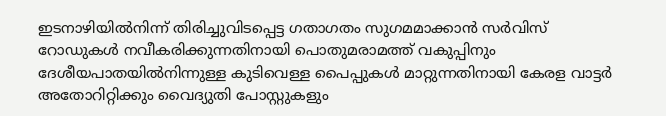ഇടനാഴിയിൽനിന്ന് തിരിച്ചുവിടപ്പെട്ട ഗതാഗതം സുഗമമാക്കാൻ സർവിസ് റോഡുകൾ നവീകരിക്കുന്നതിനായി പൊതുമരാമത്ത് വകുപ്പിനും ദേശീയപാതയിൽനിന്നുള്ള കുടിവെള്ള പൈപ്പുകൾ മാറ്റുന്നതിനായി കേരള വാട്ടർ അതോറിറ്റിക്കും വൈദ്യുതി പോസ്റ്റുകളും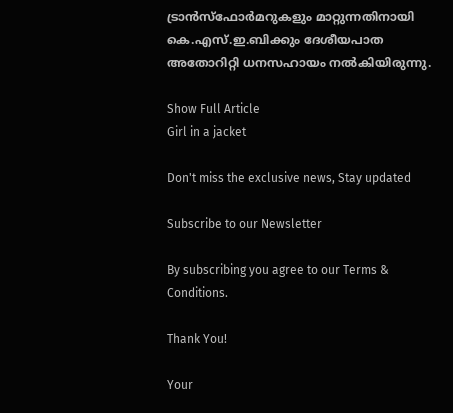ട്രാൻസ്ഫോർമറുകളും മാറ്റുന്നതിനായി കെ.എസ്.ഇ.ബിക്കും ദേശീയപാത അതോറിറ്റി ധനസഹായം നൽകിയിരുന്നു.

Show Full Article
Girl in a jacket

Don't miss the exclusive news, Stay updated

Subscribe to our Newsletter

By subscribing you agree to our Terms & Conditions.

Thank You!

Your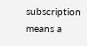subscription means a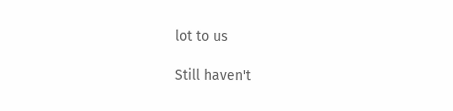lot to us

Still haven't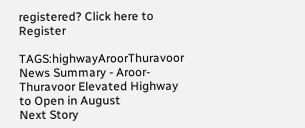registered? Click here to Register

TAGS:highwayAroorThuravoor
News Summary - Aroor-Thuravoor Elevated Highway to Open in August
Next Story